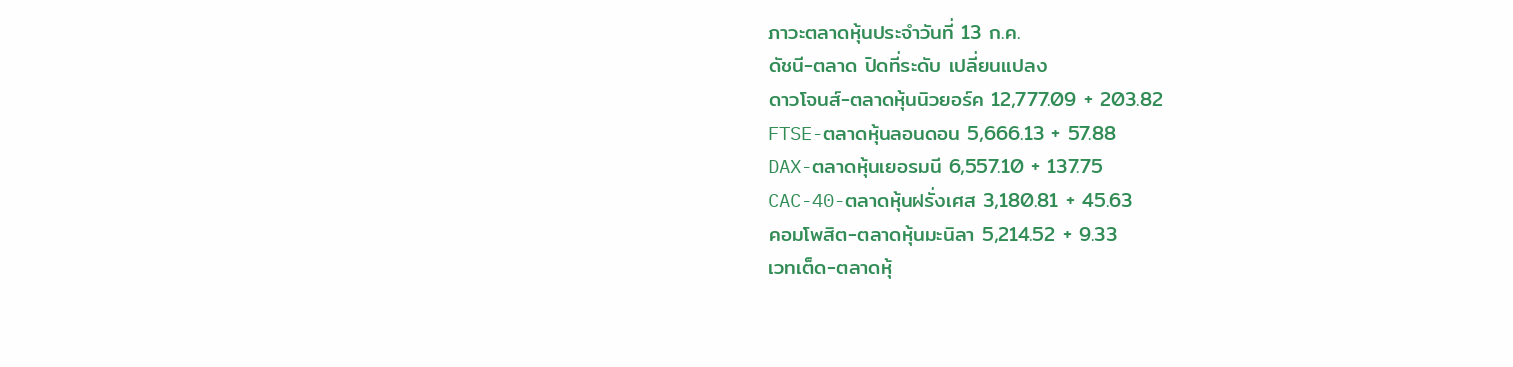ภาวะตลาดหุ้นประจำวันที่ 13 ก.ค.
ดัชนี-ตลาด ปิดที่ระดับ เปลี่ยนแปลง
ดาวโจนส์-ตลาดหุ้นนิวยอร์ค 12,777.09 + 203.82
FTSE-ตลาดหุ้นลอนดอน 5,666.13 + 57.88
DAX-ตลาดหุ้นเยอรมนี 6,557.10 + 137.75
CAC-40-ตลาดหุ้นฝรั่งเศส 3,180.81 + 45.63
คอมโพสิต-ตลาดหุ้นมะนิลา 5,214.52 + 9.33
เวทเต็ด-ตลาดหุ้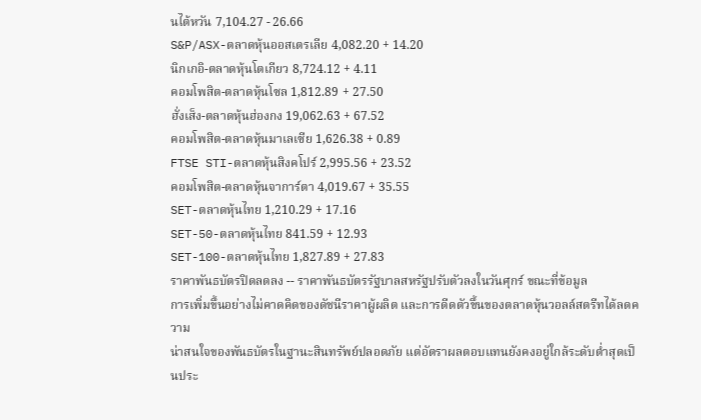นไต้หวัน 7,104.27 - 26.66
S&P/ASX-ตลาดหุ้นออสเตรเลีย 4,082.20 + 14.20
นิกเกอิ-ตลาดหุ้นโตเกียว 8,724.12 + 4.11
คอมโพสิต-ตลาดหุ้นโซล 1,812.89 + 27.50
ฮั่งเส็ง-ตลาดหุ้นฮ่องกง 19,062.63 + 67.52
คอมโพสิต-ตลาดหุ้นมาเลเซีย 1,626.38 + 0.89
FTSE STI-ตลาดหุ้นสิงคโปร์ 2,995.56 + 23.52
คอมโพสิต-ตลาดหุ้นจาการ์ตา 4,019.67 + 35.55
SET-ตลาดหุ้นไทย 1,210.29 + 17.16
SET-50-ตลาดหุ้นไทย 841.59 + 12.93
SET-100-ตลาดหุ้นไทย 1,827.89 + 27.83
ราคาพันธบัตรปิดลดลง -- ราคาพันธบัตรรัฐบาลสหรัฐปรับตัวลงในวันศุกร์ ขณะที่ข้อมูล
การเพิ่มขึ้นอย่างไม่คาดคิดของดัชนีราคาผู้ผลิต และการดีดตัวขึ้นของตลาดหุ้นวอลล์สตรีทได้ลดความ
น่าสนใจของพันธบัตรในฐานะสินทรัพย์ปลอดภัย แต่อัตราผลตอบแทนยังคงอยู่ใกล้ระดับต่ำสุดเป็นประ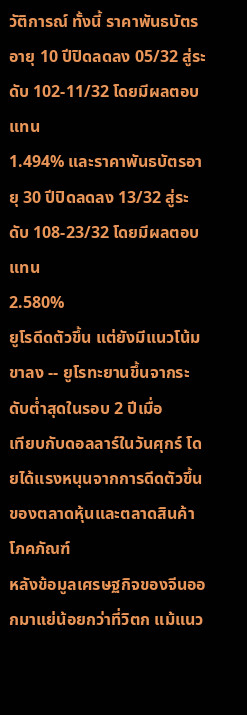วัติการณ์ ทั้งนี้ ราคาพันธบัตรอายุ 10 ปีปิดลดลง 05/32 สู่ระดับ 102-11/32 โดยมีผลตอบแทน
1.494% และราคาพันธบัตรอายุ 30 ปีปิดลดลง 13/32 สู่ระดับ 108-23/32 โดยมีผลตอบแทน
2.580%
ยูโรดีดตัวขึ้น แต่ยังมีแนวโน้มขาลง -- ยูโรทะยานขึ้นจากระดับต่ำสุดในรอบ 2 ปีเมื่อ
เทียบกับดอลลาร์ในวันศุกร์ โดยได้แรงหนุนจากการดีดตัวขึ้นของตลาดหุ้นและตลาดสินค้าโภคภัณฑ์
หลังข้อมูลเศรษฐกิจของจีนออกมาแย่น้อยกว่าที่วิตก แม้แนว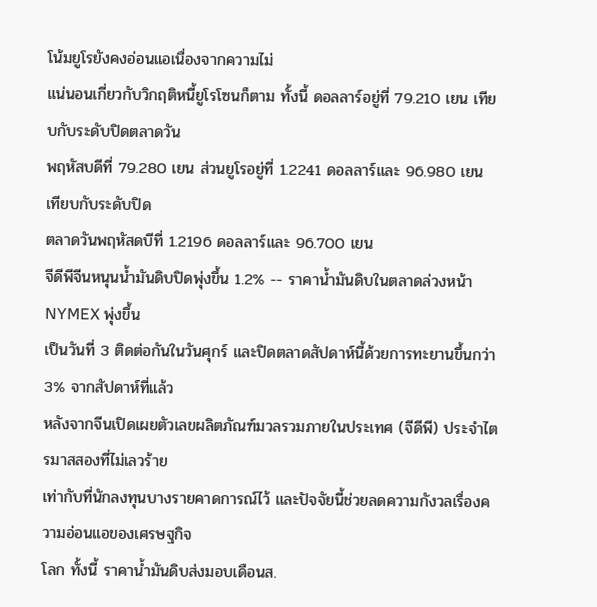โน้มยูโรยังคงอ่อนแอเนื่องจากความไม่
แน่นอนเกี่ยวกับวิกฤติหนี้ยูโรโซนก็ตาม ทั้งนี้ ดอลลาร์อยู่ที่ 79.210 เยน เทียบกับระดับปิดตลาดวัน
พฤหัสบดีที่ 79.280 เยน ส่วนยูโรอยู่ที่ 1.2241 ดอลลาร์และ 96.980 เยน เทียบกับระดับปิด
ตลาดวันพฤหัสดบีที่ 1.2196 ดอลลาร์และ 96.700 เยน
จีดีพีจีนหนุนน้ำมันดิบปิดพุ่งขึ้น 1.2% -- ราคาน้ำมันดิบในตลาดล่วงหน้า NYMEX พุ่งขึ้น
เป็นวันที่ 3 ติดต่อกันในวันศุกร์ และปิดตลาดสัปดาห์นี้ด้วยการทะยานขึ้นกว่า 3% จากสัปดาห์ที่แล้ว
หลังจากจีนเปิดเผยตัวเลขผลิตภัณฑ์มวลรวมภายในประเทศ (จีดีพี) ประจำไตรมาสสองที่ไม่เลวร้าย
เท่ากับที่นักลงทุนบางรายคาดการณ์ไว้ และปัจจัยนี้ช่วยลดความกังวลเรื่องความอ่อนแอของเศรษฐกิจ
โลก ทั้งนี้ ราคาน้ำมันดิบส่งมอบเดือนส.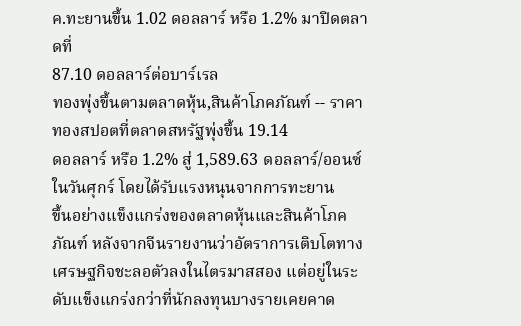ค.ทะยานขึ้น 1.02 ดอลลาร์ หรือ 1.2% มาปิดตลาดที่
87.10 ดอลลาร์ต่อบาร์เรล
ทองพุ่งขึ้นตามตลาดหุ้น,สินค้าโภคภัณฑ์ -- ราคาทองสปอตที่ตลาดสหรัฐพุ่งขึ้น 19.14
ดอลลาร์ หรือ 1.2% สู่ 1,589.63 ดอลลาร์/ออนซ์ในวันศุกร์ โดยได้รับแรงหนุนจากการทะยาน
ขึ้นอย่างแข็งแกร่งของตลาดหุ้นและสินค้าโภคภัณฑ์ หลังจากจีนรายงานว่าอัตราการเติบโตทาง
เศรษฐกิจชะลอตัวลงในไตรมาสสอง แต่อยู่ในระดับแข็งแกร่งกว่าที่นักลงทุนบางรายเคยคาด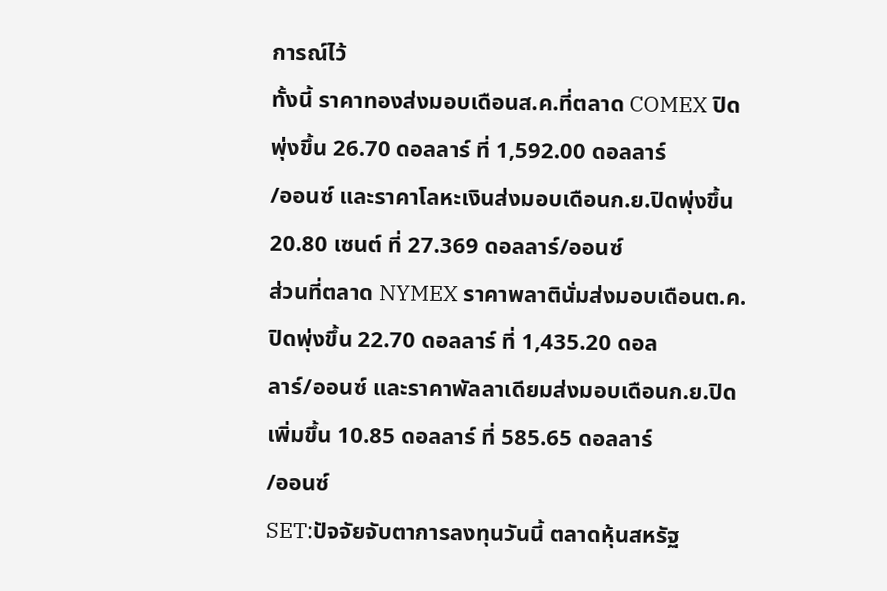การณ์ไว้
ทั้งนี้ ราคาทองส่งมอบเดือนส.ค.ที่ตลาด COMEX ปิดพุ่งขึ้น 26.70 ดอลลาร์ ที่ 1,592.00 ดอลลาร์
/ออนซ์ และราคาโลหะเงินส่งมอบเดือนก.ย.ปิดพุ่งขึ้น 20.80 เซนต์ ที่ 27.369 ดอลลาร์/ออนซ์
ส่วนที่ตลาด NYMEX ราคาพลาตินั่มส่งมอบเดือนต.ค.ปิดพุ่งขึ้น 22.70 ดอลลาร์ ที่ 1,435.20 ดอล
ลาร์/ออนซ์ และราคาพัลลาเดียมส่งมอบเดือนก.ย.ปิดเพิ่มขึ้น 10.85 ดอลลาร์ ที่ 585.65 ดอลลาร์
/ออนซ์
SET:ปัจจัยจับตาการลงทุนวันนี้ ตลาดหุ้นสหรัฐ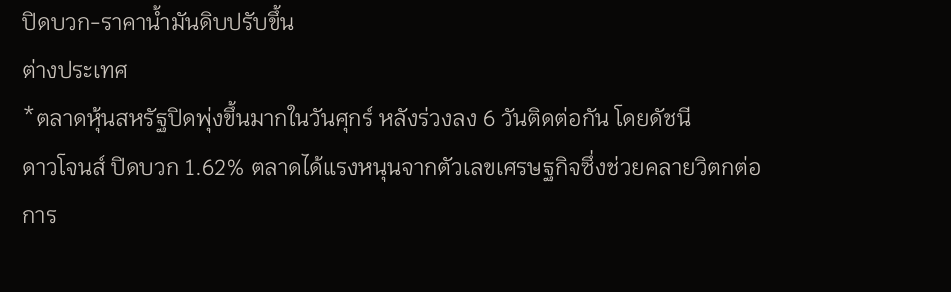ปิดบวก-ราคาน้ำมันดิบปรับขึ้น
ต่างประเทศ
*ตลาดหุ้นสหรัฐปิดพุ่งขึ้นมากในวันศุกร์ หลังร่วงลง 6 วันติดต่อกัน โดยดัชนี
ดาวโจนส์ ปิดบวก 1.62% ตลาดได้แรงหนุนจากตัวเลขเศรษฐกิจซึ่งช่วยคลายวิตกต่อ
การ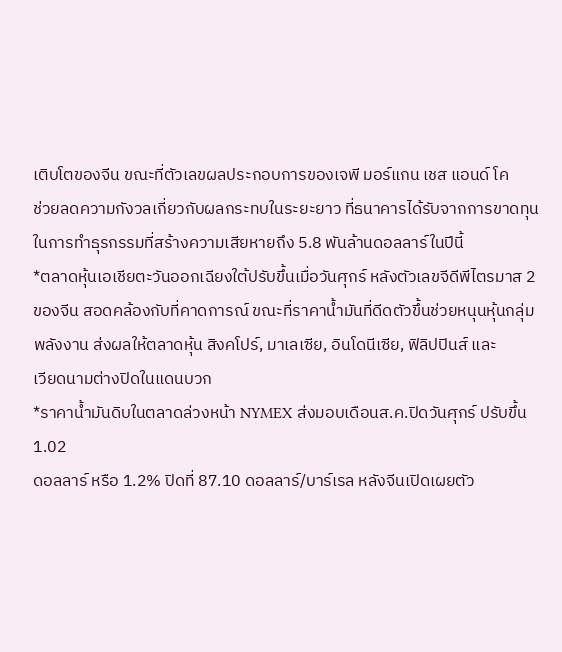เติบโตของจีน ขณะที่ตัวเลขผลประกอบการของเจพี มอร์แกน เชส แอนด์ โค
ช่วยลดความกังวลเกี่ยวกับผลกระทบในระยะยาว ที่ธนาคารได้รับจากการขาดทุน
ในการทำธุรกรรมที่สร้างความเสียหายถึง 5.8 พันล้านดอลลาร์ในปีนี้
*ตลาดหุ้นเอเชียตะวันออกเฉียงใต้ปรับขึ้นเมื่อวันศุกร์ หลังตัวเลขจีดีพีไตรมาส 2
ของจีน สอดคล้องกับที่คาดการณ์ ขณะที่ราคาน้ำมันที่ดีดตัวขึ้นช่วยหนุนหุ้นกลุ่ม
พลังงาน ส่งผลให้ตลาดหุ้น สิงคโปร์, มาเลเซีย, อินโดนีเซีย, ฟิลิปปินส์ และ
เวียดนามต่างปิดในแดนบวก
*ราคาน้ำมันดิบในตลาดล่วงหน้า NYMEX ส่งมอบเดือนส.ค.ปิดวันศุกร์ ปรับขึ้น 1.02
ดอลลาร์ หรือ 1.2% ปิดที่ 87.10 ดอลลาร์/บาร์เรล หลังจีนเปิดเผยตัว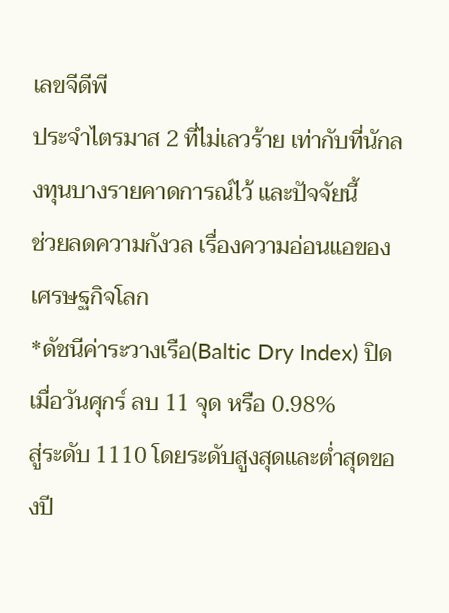เลขจีดีพี
ประจำไตรมาส 2 ที่ไม่เลวร้าย เท่ากับที่นักลงทุนบางรายคาดการณ์ไว้ และปัจจัยนี้
ช่วยลดความกังวล เรื่องความอ่อนแอของเศรษฐกิจโลก
*ดัชนีค่าระวางเรือ(Baltic Dry Index) ปิดเมื่อวันศุกร์ ลบ 11 จุด หรือ 0.98%
สู่ระดับ 1110 โดยระดับสูงสุดและต่ำสุดของปี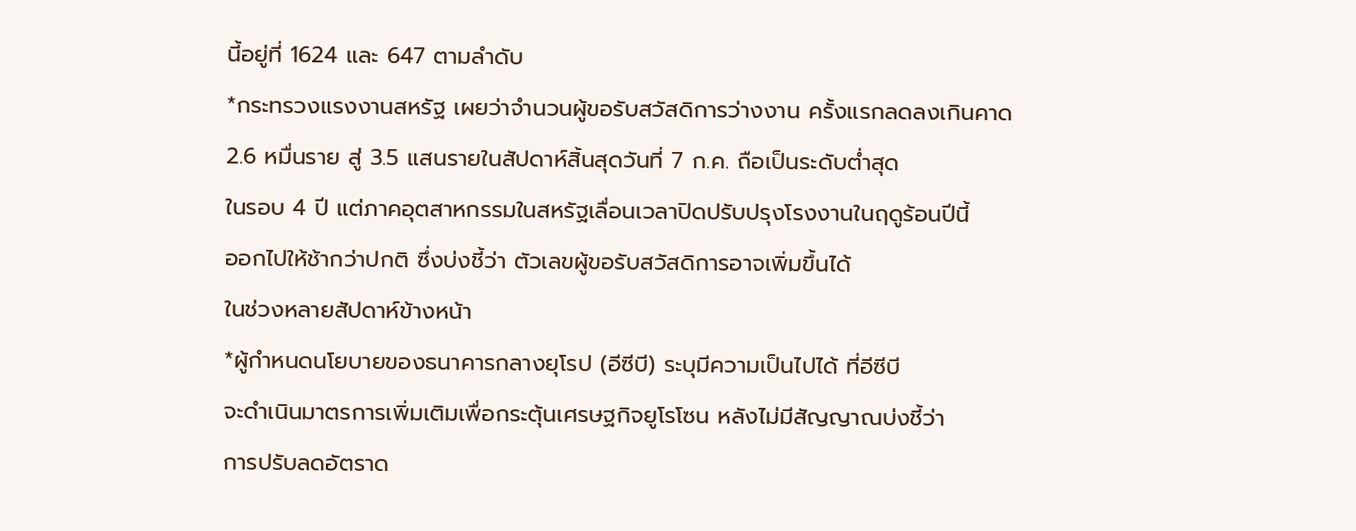นี้อยู่ที่ 1624 และ 647 ตามลำดับ
*กระทรวงแรงงานสหรัฐ เผยว่าจำนวนผู้ขอรับสวัสดิการว่างงาน ครั้งแรกลดลงเกินคาด
2.6 หมื่นราย สู่ 3.5 แสนรายในสัปดาห์สิ้นสุดวันที่ 7 ก.ค. ถือเป็นระดับต่ำสุด
ในรอบ 4 ปี แต่ภาคอุตสาหกรรมในสหรัฐเลื่อนเวลาปิดปรับปรุงโรงงานในฤดูร้อนปีนี้
ออกไปให้ช้ากว่าปกติ ซึ่งบ่งชี้ว่า ตัวเลขผู้ขอรับสวัสดิการอาจเพิ่มขึ้นได้
ในช่วงหลายสัปดาห์ข้างหน้า
*ผู้กำหนดนโยบายของธนาคารกลางยุโรป (อีซีบี) ระบุมีความเป็นไปได้ ที่อีซีบี
จะดำเนินมาตรการเพิ่มเติมเพื่อกระตุ้นเศรษฐกิจยูโรโซน หลังไม่มีสัญญาณบ่งชี้ว่า
การปรับลดอัตราด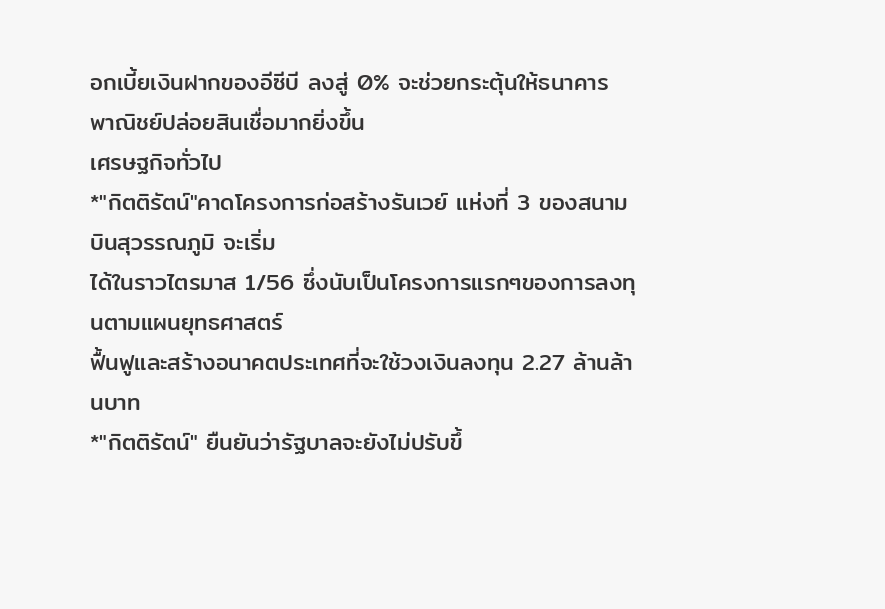อกเบี้ยเงินฝากของอีซีบี ลงสู่ 0% จะช่วยกระตุ้นให้ธนาคาร
พาณิชย์ปล่อยสินเชื่อมากยิ่งขึ้น
เศรษฐกิจทั่วไป
*"กิตติรัตน์"คาดโครงการก่อสร้างรันเวย์ แห่งที่ 3 ของสนามบินสุวรรณภูมิ จะเริ่ม
ได้ในราวไตรมาส 1/56 ซึ่งนับเป็นโครงการแรกๆของการลงทุนตามแผนยุทธศาสตร์
ฟื้นฟูและสร้างอนาคตประเทศที่จะใช้วงเงินลงทุน 2.27 ล้านล้านบาท
*"กิตติรัตน์" ยืนยันว่ารัฐบาลจะยังไม่ปรับขึ้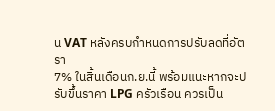น VAT หลังครบกำหนดการปรับลดที่อัตรา
7% ในสิ้นเดือนก.ย.นี้ พร้อมแนะหากจะปรับขึ้นราคา LPG ครัวเรือน ควรเป็น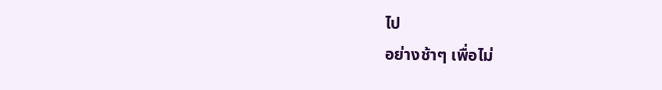ไป
อย่างช้าๆ เพื่อไม่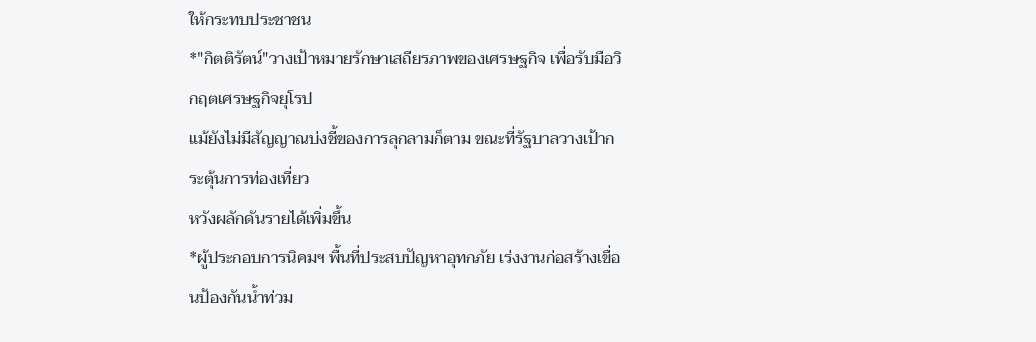ให้กระทบประชาชน
*"กิตติรัตน์"วางเป้าหมายรักษาเสถียรภาพของเศรษฐกิจ เพื่อรับมือวิกฤตเศรษฐกิจยุโรป
แม้ยังไม่มีสัญญาณบ่งชี้ของการลุกลามก็ตาม ขณะที่รัฐบาลวางเป้ากระตุ้นการท่องเที่ยว
หวังผลักดันรายได้เพิ่มขึ้น
*ผู้ประกอบการนิคมฯ พื้นที่ประสบปัญหาอุทกภัย เร่งงานก่อสร้างเขื่อนป้องกันน้ำท่วม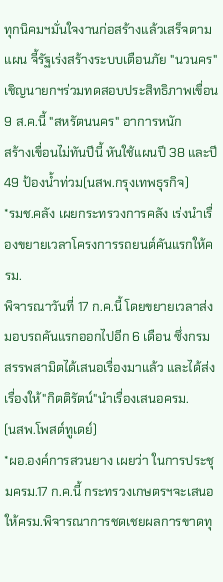ทุกนิคมฯมั่นใจงานก่อสร้างแล้วเสร็จตามแผน จี้รัฐเร่งสร้างระบบเตือนภัย "นวนคร"
เชิญนายกฯร่วมทดสอบประสิทธิภาพเขื่อน 9 ส.ค.นี้ "สหรัตนนคร" อาการหนัก
สร้างเขื่อนไม่ทันปีนี้ หันใช้แผนปี 38 และปี 49 ป้องน้ำท่วม(นสพ.กรุงเทพธุรกิจ)
*รมช.คลัง เผยกระทรวงการคลัง เร่งนำเรื่องขยายเวลาโครงการรถยนต์คันแรกให้ครม.
พิจารณาวันที่ 17 ก.ค.นี้ โดยขยายเวลาส่งมอบรถคันแรกออกไปอีก 6 เดือน ซึ่งกรม
สรรพสามิตได้เสนอเรื่องมาแล้ว และได้ส่งเรื่องให้"กิตติรัตน์"นำเรื่องเสนอครม.
(นสพ.โพสต์ทูเดย์)
*ผอ.องค์การสวนยาง เผยว่า ในการประชุมครม.17 ก.ค.นี้ กระทรวงเกษตรฯจะเสนอ
ให้ครม.พิจารณาการชดเชยผลการขาดทุ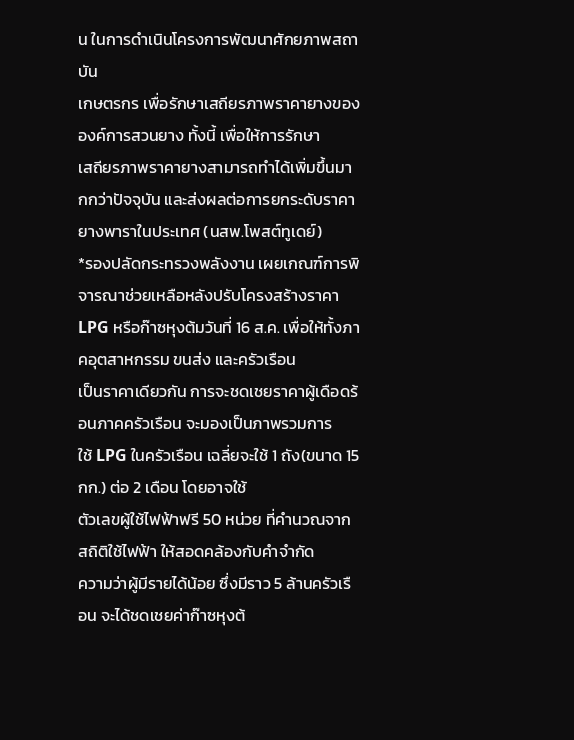น ในการดำเนินโครงการพัฒนาศักยภาพสถาบัน
เกษตรกร เพื่อรักษาเสถียรภาพราคายางขององค์การสวนยาง ทั้งนี้ เพื่อให้การรักษา
เสถียรภาพราคายางสามารถทำได้เพิ่มขึ้นมากกว่าปัจจุบัน และส่งผลต่อการยกระดับราคา
ยางพาราในประเทศ (นสพ.โพสต์ทูเดย์)
*รองปลัดกระทรวงพลังงาน เผยเกณฑ์การพิจารณาช่วยเหลือหลังปรับโครงสร้างราคา
LPG หรือก๊าซหุงต้มวันที่ 16 ส.ค. เพื่อให้ทั้งภาคอุตสาหกรรม ขนส่ง และครัวเรือน
เป็นราคาเดียวกัน การจะชดเชยราคาผู้เดือดร้อนภาคครัวเรือน จะมองเป็นภาพรวมการ
ใช้ LPG ในครัวเรือน เฉลี่ยจะใช้ 1 ถัง(ขนาด 15 กก.) ต่อ 2 เดือน โดยอาจใช้
ตัวเลขผู้ใช้ไฟฟ้าฟรี 50 หน่วย ที่คำนวณจากสถิติใช้ไฟฟ้า ให้สอดคล้องกับคำจำกัด
ความว่าผู้มีรายได้น้อย ซึ่งมีราว 5 ล้านครัวเรือน จะได้ชดเชยค่าก๊าซหุงต้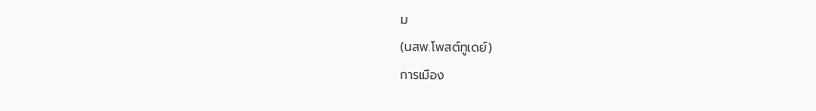ม
(นสพ.โพสต์ทูเดย์)
การเมือง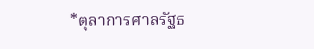*ตุลาการศาลรัฐธ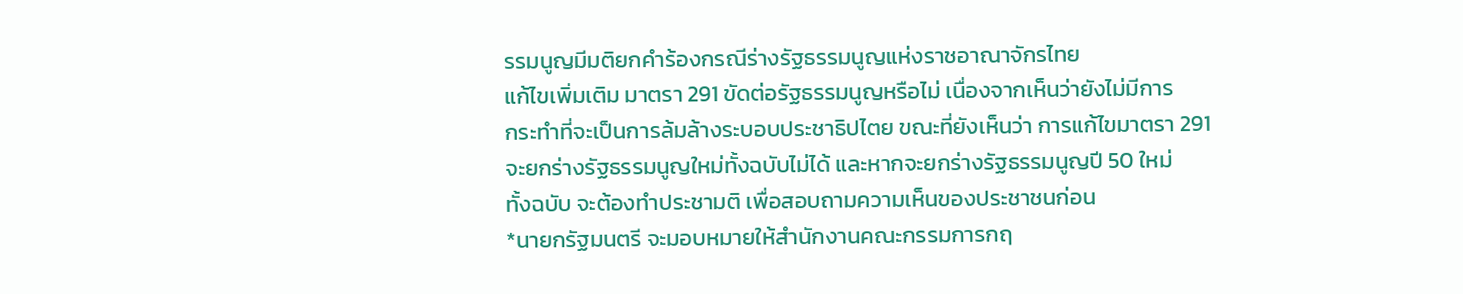รรมนูญมีมติยกคำร้องกรณีร่างรัฐธรรมนูญแห่งราชอาณาจักรไทย
แก้ไขเพิ่มเติม มาตรา 291 ขัดต่อรัฐธรรมนูญหรือไม่ เนื่องจากเห็นว่ายังไม่มีการ
กระทำที่จะเป็นการล้มล้างระบอบประชาธิปไตย ขณะที่ยังเห็นว่า การแก้ไขมาตรา 291
จะยกร่างรัฐธรรมนูญใหม่ทั้งฉบับไม่ได้ และหากจะยกร่างรัฐธรรมนูญปี 50 ใหม่
ทั้งฉบับ จะต้องทำประชามติ เพื่อสอบถามความเห็นของประชาชนก่อน
*นายกรัฐมนตรี จะมอบหมายให้สำนักงานคณะกรรมการกฤ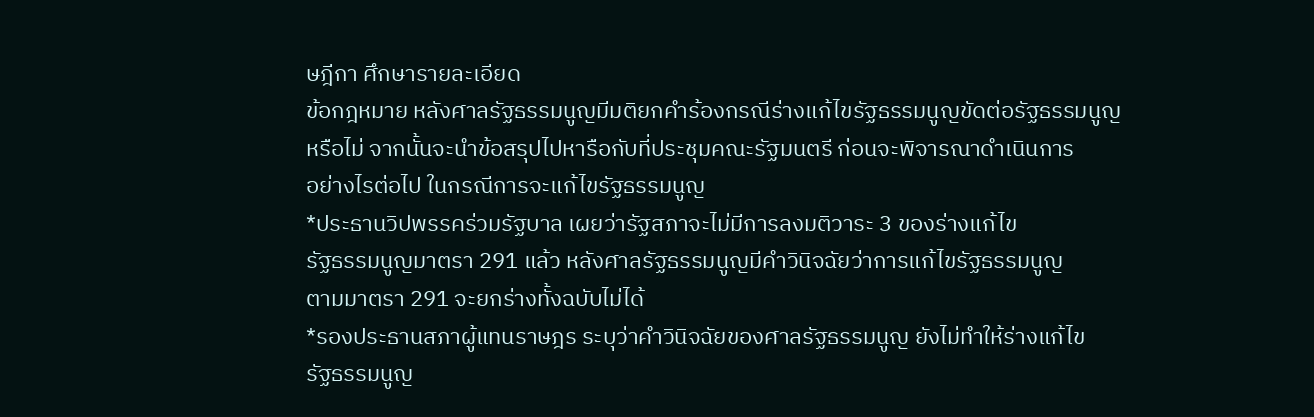ษฎีกา ศึกษารายละเอียด
ข้อกฎหมาย หลังศาลรัฐธรรมนูญมีมติยกคำร้องกรณีร่างแก้ไขรัฐธรรมนูญขัดต่อรัฐธรรมนูญ
หรือไม่ จากนั้นจะนำข้อสรุปไปหารือกับที่ประชุมคณะรัฐมนตรี ก่อนจะพิจารณาดำเนินการ
อย่างไรต่อไป ในกรณีการจะแก้ไขรัฐธรรมนูญ
*ประธานวิปพรรคร่วมรัฐบาล เผยว่ารัฐสภาจะไม่มีการลงมติวาระ 3 ของร่างแก้ไข
รัฐธรรมนูญมาตรา 291 แล้ว หลังศาลรัฐธรรมนูญมีคำวินิจฉัยว่าการแก้ไขรัฐธรรมนูญ
ตามมาตรา 291 จะยกร่างทั้งฉบับไม่ได้
*รองประธานสภาผู้แทนราษฎร ระบุว่าคำวินิจฉัยของศาลรัฐธรรมนูญ ยังไม่ทำให้ร่างแก้ไข
รัฐธรรมนูญ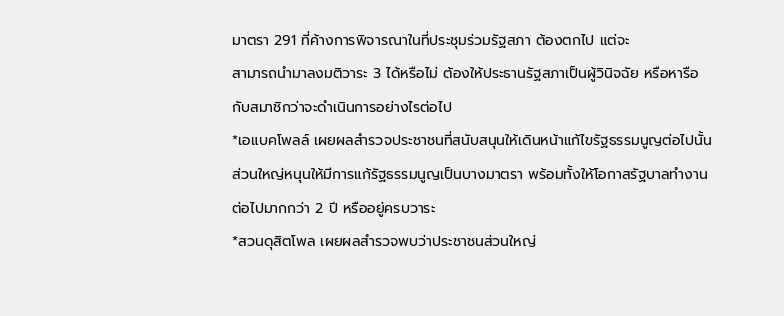มาตรา 291 ที่ค้างการพิจารณาในที่ประชุมร่วมรัฐสภา ต้องตกไป แต่จะ
สามารถนำมาลงมติวาระ 3 ได้หรือไม่ ต้องให้ประธานรัฐสภาเป็นผู้วินิจฉัย หรือหารือ
กับสมาชิกว่าจะดำเนินการอย่างไรต่อไป
*เอแบคโพลล์ เผยผลสำรวจประชาชนที่สนับสนุนให้เดินหน้าแก้ไขรัฐธรรมนูญต่อไปนั้น
ส่วนใหญ่หนุนให้มีการแก้รัฐธรรมนูญเป็นบางมาตรา พร้อมทั้งให้โอกาสรัฐบาลทำงาน
ต่อไปมากกว่า 2 ปี หรืออยู่ครบวาระ
*สวนดุสิตโพล เผยผลสำรวจพบว่าประชาชนส่วนใหญ่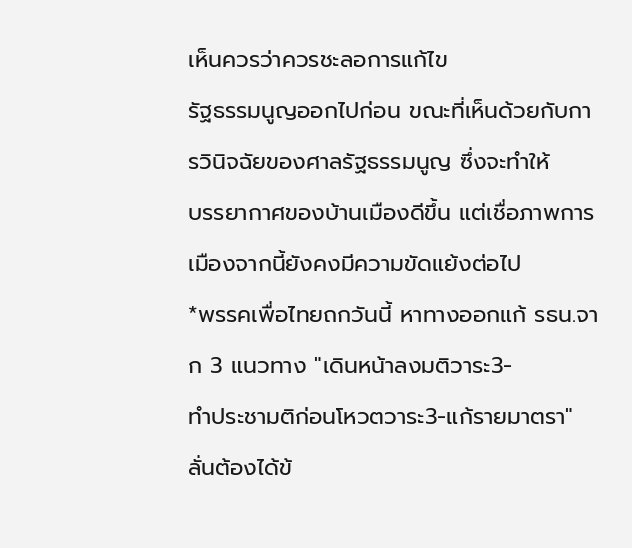เห็นควรว่าควรชะลอการแก้ไข
รัฐธรรมนูญออกไปก่อน ขณะที่เห็นด้วยกับการวินิจฉัยของศาลรัฐธรรมนูญ ซึ่งจะทำให้
บรรยากาศของบ้านเมืองดีขึ้น แต่เชื่อภาพการเมืองจากนี้ยังคงมีความขัดแย้งต่อไป
*พรรคเพื่อไทยถกวันนี้ หาทางออกแก้ รธน.จาก 3 แนวทาง "เดินหน้าลงมติวาระ3-
ทำประชามติก่อนโหวตวาระ3-แก้รายมาตรา" ลั่นต้องได้ข้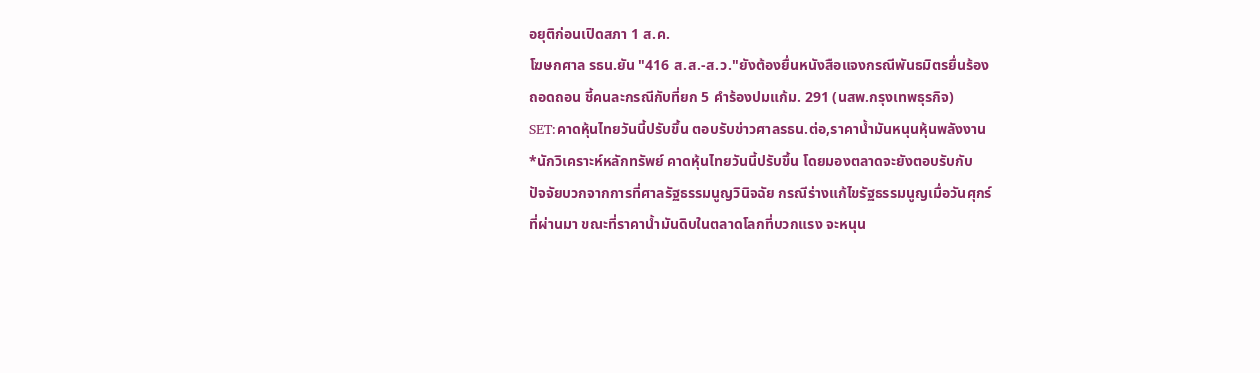อยุติก่อนเปิดสภา 1 ส.ค.
โฆษกศาล รธน.ยัน "416 ส.ส.-ส.ว."ยังต้องยื่นหนังสือแจงกรณีพันธมิตรยื่นร้อง
ถอดถอน ชี้คนละกรณีกับที่ยก 5 คำร้องปมแก้ม. 291 (นสพ.กรุงเทพธุรกิจ)
SET:คาดหุ้นไทยวันนี้ปรับขึ้น ตอบรับข่าวศาลรธน.ต่อ,ราคาน้ำมันหนุนหุ้นพลังงาน
*นักวิเคราะห์หลักทรัพย์ คาดหุ้นไทยวันนี้ปรับขึ้น โดยมองตลาดจะยังตอบรับกับ
ปัจจัยบวกจากการที่ศาลรัฐธรรมนูญวินิจฉัย กรณีร่างแก้ไขรัฐธรรมนูญเมื่อวันศุกร์
ที่ผ่านมา ขณะที่ราคาน้ำมันดิบในตลาดโลกที่บวกแรง จะหนุน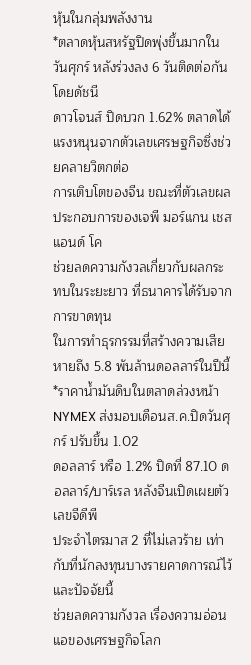หุ้นในกลุ่มพลังงาน
*ตลาดหุ้นสหรัฐปิดพุ่งขึ้นมากในวันศุกร์ หลังร่วงลง 6 วันติดต่อกัน โดยดัชนี
ดาวโจนส์ ปิดบวก 1.62% ตลาดได้แรงหนุนจากตัวเลขเศรษฐกิจซึ่งช่วยคลายวิตกต่อ
การเติบโตของจีน ขณะที่ตัวเลขผลประกอบการของเจพี มอร์แกน เชส แอนด์ โค
ช่วยลดความกังวลเกี่ยวกับผลกระทบในระยะยาว ที่ธนาคารได้รับจากการขาดทุน
ในการทำธุรกรรมที่สร้างความเสียหายถึง 5.8 พันล้านดอลลาร์ในปีนี้
*ราคาน้ำมันดิบในตลาดล่วงหน้า NYMEX ส่งมอบเดือนส.ค.ปิดวันศุกร์ ปรับขึ้น 1.02
ดอลลาร์ หรือ 1.2% ปิดที่ 87.10 ดอลลาร์/บาร์เรล หลังจีนเปิดเผยตัวเลขจีดีพี
ประจำไตรมาส 2 ที่ไม่เลวร้าย เท่ากับที่นักลงทุนบางรายคาดการณ์ไว้ และปัจจัยนี้
ช่วยลดความกังวล เรื่องความอ่อนแอของเศรษฐกิจโลก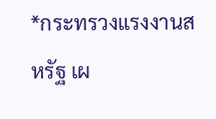*กระทรวงแรงงานสหรัฐ เผ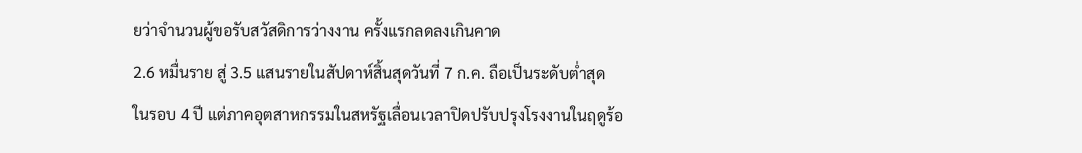ยว่าจำนวนผู้ขอรับสวัสดิการว่างงาน ครั้งแรกลดลงเกินคาด
2.6 หมื่นราย สู่ 3.5 แสนรายในสัปดาห์สิ้นสุดวันที่ 7 ก.ค. ถือเป็นระดับต่ำสุด
ในรอบ 4 ปี แต่ภาคอุตสาหกรรมในสหรัฐเลื่อนเวลาปิดปรับปรุงโรงงานในฤดูร้อ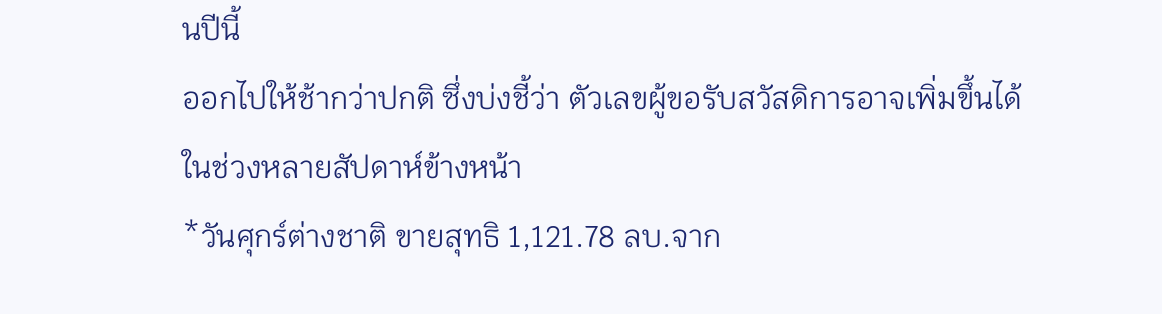นปีนี้
ออกไปให้ช้ากว่าปกติ ซึ่งบ่งชี้ว่า ตัวเลขผู้ขอรับสวัสดิการอาจเพิ่มขึ้นได้
ในช่วงหลายสัปดาห์ข้างหน้า
*วันศุกร์ต่างชาติ ขายสุทธิ 1,121.78 ลบ.จาก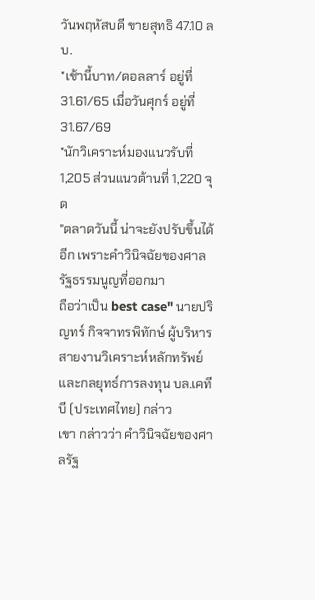วันพฤหัสบดี ขายสุทธิ 47.10 ลบ.
*เช้านี้บาท/ดอลลาร์ อยู่ที่ 31.61/65 เมื่อวันศุกร์ อยู่ที่ 31.67/69
*นักวิเคราะห์มองแนวรับที่ 1,205 ส่วนแนวต้านที่ 1,220 จุด
"ตลาดวันนี้ น่าจะยังปรับขึ้นได้อีก เพราะคำวินิจฉัยของศาลรัฐธรรมนูญที่ออกมา
ถือว่าเป็น best case" นายปริญทร์ กิจจาทรพิทักษ์ ผู้บริหารสายงานวิเคราะห์หลักทรัพย์
และกลยุทธ์การลงทุน บล.เคทีบี (ประเทศไทย) กล่าว
เขา กล่าวว่า คำวินิจฉัยของศาลรัฐ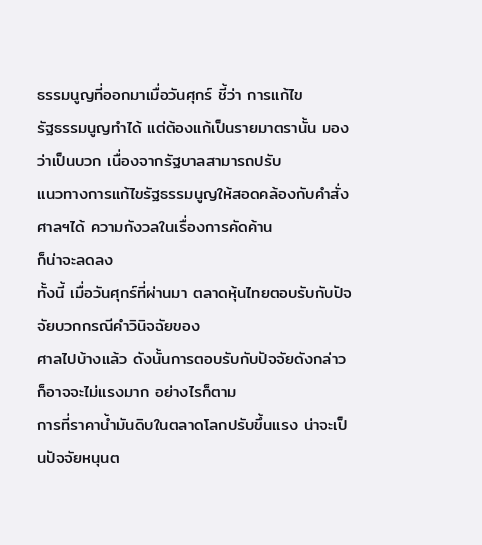ธรรมนูญที่ออกมาเมื่อวันศุกร์ ชี้ว่า การแก้ไข
รัฐธรรมนูญทำได้ แต่ต้องแก้เป็นรายมาตรานั้น มองว่าเป็นบวก เนื่องจากรัฐบาลสามารถปรับ
แนวทางการแก้ไขรัฐธรรมนูญให้สอดคล้องกับคำสั่งศาลฯได้ ความกังวลในเรื่องการคัดค้าน
ก็น่าจะลดลง
ทั้งนี้ เมื่อวันศุกร์ที่ผ่านมา ตลาดหุ้นไทยตอบรับกับปัจจัยบวกกรณีคำวินิจฉัยของ
ศาลไปบ้างแล้ว ดังนั้นการตอบรับกับปัจจัยดังกล่าว ก็อาจจะไม่แรงมาก อย่างไรก็ตาม
การที่ราคาน้ำมันดิบในตลาดโลกปรับขึ้นแรง น่าจะเป็นปัจจัยหนุนต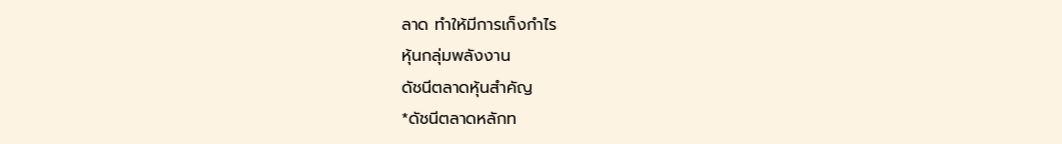ลาด ทำให้มีการเก็งกำไร
หุ้นกลุ่มพลังงาน
ดัชนีตลาดหุ้นสำคัญ
*ดัชนีตลาดหลักท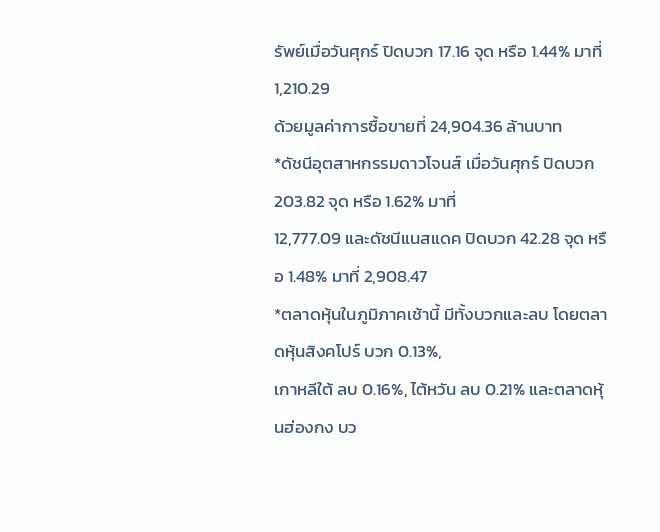รัพย์เมื่อวันศุกร์ ปิดบวก 17.16 จุด หรือ 1.44% มาที่ 1,210.29
ด้วยมูลค่าการซื้อขายที่ 24,904.36 ล้านบาท
*ดัชนีอุตสาหกรรมดาวโจนส์ เมื่อวันศุกร์ ปิดบวก 203.82 จุด หรือ 1.62% มาที่
12,777.09 และดัชนีแนสแดค ปิดบวก 42.28 จุด หรือ 1.48% มาที่ 2,908.47
*ตลาดหุ้นในภูมิภาคเช้านี้ มีทั้งบวกและลบ โดยตลาดหุ้นสิงคโปร์ บวก 0.13%,
เกาหลีใต้ ลบ 0.16%, ไต้หวัน ลบ 0.21% และตลาดหุ้นฮ่องกง บว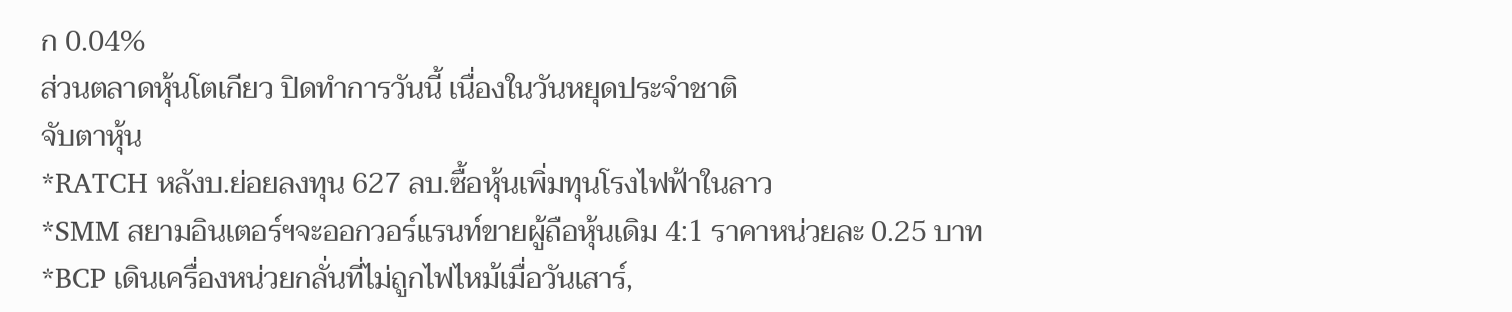ก 0.04%
ส่วนตลาดหุ้นโตเกียว ปิดทำการวันนี้ เนื่องในวันหยุดประจำชาติ
จับตาหุ้น
*RATCH หลังบ.ย่อยลงทุน 627 ลบ.ซื้อหุ้นเพิ่มทุนโรงไฟฟ้าในลาว
*SMM สยามอินเตอร์ฯจะออกวอร์แรนท์ขายผู้ถือหุ้นเดิม 4:1 ราคาหน่วยละ 0.25 บาท
*BCP เดินเครื่องหน่วยกลั่นที่ไม่ถูกไฟไหม้เมื่อวันเสาร์,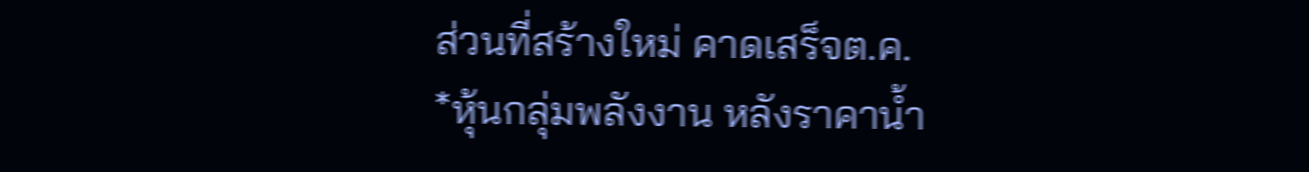ส่วนที่สร้างใหม่ คาดเสร็จต.ค.
*หุ้นกลุ่มพลังงาน หลังราคาน้ำ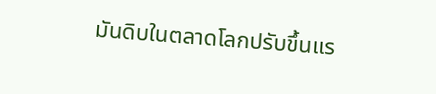มันดิบในตลาดโลกปรับขึ้นแร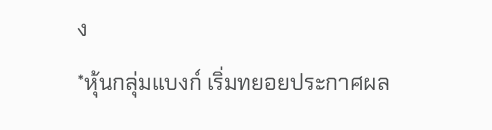ง
*หุ้นกลุ่มแบงก์ เริ่มทยอยประกาศผล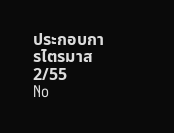ประกอบการไตรมาส 2/55
No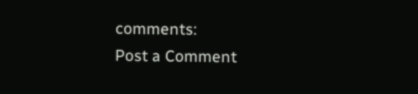comments:
Post a Comment